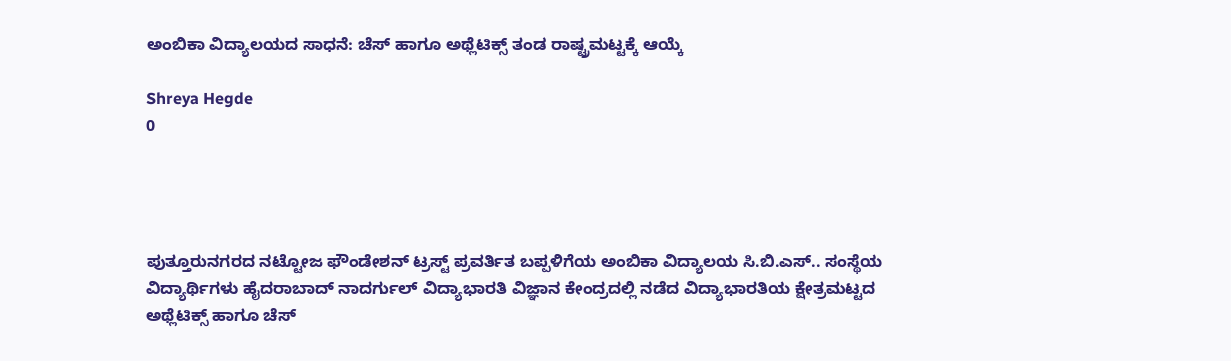ಅಂಬಿಕಾ ವಿದ್ಯಾಲಯದ ಸಾಧನೆ: ಚೆಸ್ ಹಾಗೂ ಅಥ್ಲೆಟಿಕ್ಸ್ ತಂಡ ರಾಷ್ಟ್ರಮಟ್ಟಕ್ಕೆ ಆಯ್ಕೆ

Shreya Hegde
0




ಪುತ್ತೂರುನಗರದ ನಟ್ಟೋಜ ಫೌಂಡೇಶನ್ ಟ್ರಸ್ಟ್ ಪ್ರವರ್ತಿತ ಬಪ್ಪಳಿಗೆಯ ಅಂಬಿಕಾ ವಿದ್ಯಾಲಯ ಸಿ.ಬಿ.ಎಸ್.. ಸಂಸ್ಥೆಯ ವಿದ್ಯಾರ್ಥಿಗಳು ಹೈದರಾಬಾದ್ ನಾದರ್ಗುಲ್ ವಿದ್ಯಾಭಾರತಿ ವಿಜ್ಞಾನ ಕೇಂದ್ರದಲ್ಲಿ ನಡೆದ ವಿದ್ಯಾಭಾರತಿಯ ಕ್ಷೇತ್ರಮಟ್ಟದ ಅಥ್ಲೆಟಿಕ್ಸ್ ಹಾಗೂ ಚೆಸ್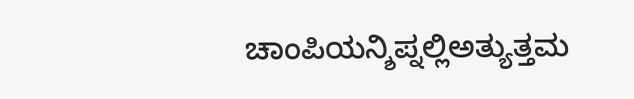ಚಾಂಪಿಯನ್ಶಿಪ್ನಲ್ಲಿಅತ್ಯುತ್ತಮ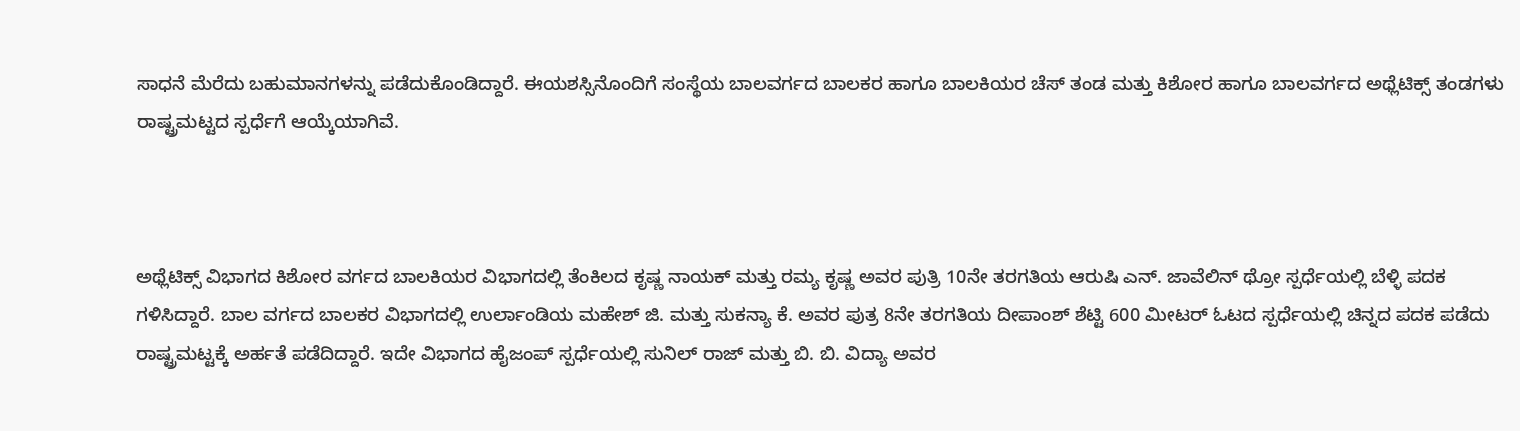ಸಾಧನೆ ಮೆರೆದು ಬಹುಮಾನಗಳನ್ನು ಪಡೆದುಕೊಂಡಿದ್ದಾರೆ. ಈಯಶಸ್ಸಿನೊಂದಿಗೆ ಸಂಸ್ಥೆಯ ಬಾಲವರ್ಗದ ಬಾಲಕರ ಹಾಗೂ ಬಾಲಕಿಯರ ಚೆಸ್ ತಂಡ ಮತ್ತು ಕಿಶೋರ ಹಾಗೂ ಬಾಲವರ್ಗದ ಅಥ್ಲೆಟಿಕ್ಸ್ ತಂಡಗಳು ರಾಷ್ಟ್ರಮಟ್ಟದ ಸ್ಪರ್ಧೆಗೆ ಆಯ್ಕೆಯಾಗಿವೆ.



ಅಥ್ಲೆಟಿಕ್ಸ್ ವಿಭಾಗದ ಕಿಶೋರ ವರ್ಗದ ಬಾಲಕಿಯರ ವಿಭಾಗದಲ್ಲಿ ತೆಂಕಿಲದ ಕೃಷ್ಣ ನಾಯಕ್ ಮತ್ತು ರಮ್ಯ ಕೃಷ್ಣ ಅವರ ಪುತ್ರಿ 10ನೇ ತರಗತಿಯ ಆರುಷಿ ಎನ್. ಜಾವೆಲಿನ್ ಥ್ರೋ ಸ್ಪರ್ಧೆಯಲ್ಲಿ ಬೆಳ್ಳಿ ಪದಕ ಗಳಿಸಿದ್ದಾರೆ. ಬಾಲ ವರ್ಗದ ಬಾಲಕರ ವಿಭಾಗದಲ್ಲಿ ಉರ್ಲಾಂಡಿಯ ಮಹೇಶ್ ಜಿ. ಮತ್ತು ಸುಕನ್ಯಾ ಕೆ. ಅವರ ಪುತ್ರ 8ನೇ ತರಗತಿಯ ದೀಪಾಂಶ್ ಶೆಟ್ಟಿ 600 ಮೀಟರ್ ಓಟದ ಸ್ಪರ್ಧೆಯಲ್ಲಿ ಚಿನ್ನದ ಪದಕ ಪಡೆದು ರಾಷ್ಟ್ರಮಟ್ಟಕ್ಕೆ ಅರ್ಹತೆ ಪಡೆದಿದ್ದಾರೆ. ಇದೇ ವಿಭಾಗದ ಹೈಜಂಪ್ ಸ್ಪರ್ಧೆಯಲ್ಲಿ ಸುನಿಲ್ ರಾಜ್ ಮತ್ತು ಬಿ. ಬಿ. ವಿದ್ಯಾ ಅವರ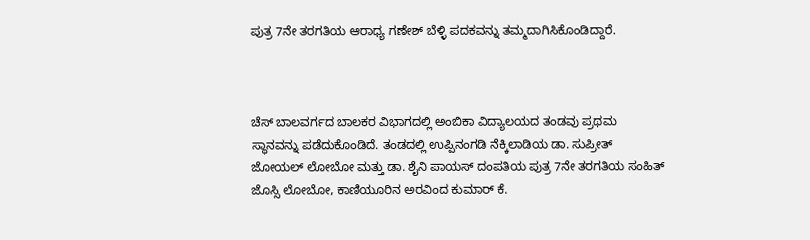ಪುತ್ರ 7ನೇ ತರಗತಿಯ ಆರಾಧ್ಯ ಗಣೇಶ್ ಬೆಳ್ಳಿ ಪದಕವನ್ನು ತಮ್ಮದಾಗಿಸಿಕೊಂಡಿದ್ದಾರೆ.



ಚೆಸ್ ಬಾಲವರ್ಗದ ಬಾಲಕರ ವಿಭಾಗದಲ್ಲಿ ಅಂಬಿಕಾ ವಿದ್ಯಾಲಯದ ತಂಡವು ಪ್ರಥಮ ಸ್ಥಾನವನ್ನು ಪಡೆದುಕೊಂಡಿದೆ. ತಂಡದಲ್ಲಿ ಉಪ್ಪಿನಂಗಡಿ ನೆಕ್ಕಿಲಾಡಿಯ ಡಾ. ಸುಪ್ರೀತ್ ಜೋಯಲ್ ಲೋಬೋ ಮತ್ತು ಡಾ. ಶೈನಿ ಪಾಯಸ್ ದಂಪತಿಯ ಪುತ್ರ 7ನೇ ತರಗತಿಯ ಸಂಹಿತ್ ಜೊಸ್ಸಿ ಲೋಬೋ, ಕಾಣಿಯೂರಿನ ಅರವಿಂದ ಕುಮಾರ್ ಕೆ.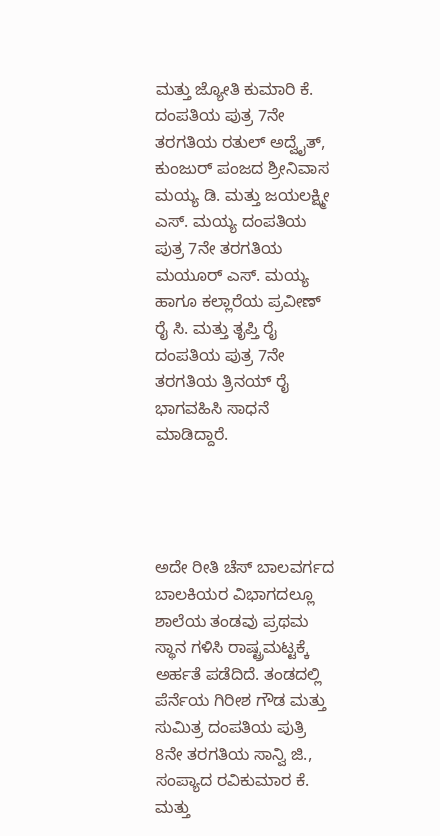ಮತ್ತು ಜ್ಯೋತಿ ಕುಮಾರಿ ಕೆ. ದಂಪತಿಯ ಪುತ್ರ 7ನೇ ತರಗತಿಯ ರತುಲ್ ಅದ್ವೈತ್, ಕುಂಜುರ್ ಪಂಜದ ಶ್ರೀನಿವಾಸ ಮಯ್ಯ ಡಿ. ಮತ್ತು ಜಯಲಕ್ಷ್ಮೀ ಎಸ್. ಮಯ್ಯ ದಂಪತಿಯ ಪುತ್ರ 7ನೇ ತರಗತಿಯ ಮಯೂರ್ ಎಸ್. ಮಯ್ಯ ಹಾಗೂ ಕಲ್ಲಾರೆಯ ಪ್ರವೀಣ್ ರೈ ಸಿ. ಮತ್ತು ತೃಪ್ತಿ ರೈ ದಂಪತಿಯ ಪುತ್ರ 7ನೇ ತರಗತಿಯ ತ್ರಿನಯ್ ರೈ ಭಾಗವಹಿಸಿ ಸಾಧನೆ ಮಾಡಿದ್ದಾರೆ.




ಅದೇ ರೀತಿ ಚೆಸ್ ಬಾಲವರ್ಗದ ಬಾಲಕಿಯರ ವಿಭಾಗದಲ್ಲೂ ಶಾಲೆಯ ತಂಡವು ಪ್ರಥಮ ಸ್ಥಾನ ಗಳಿಸಿ ರಾಷ್ಟ್ರಮಟ್ಟಕ್ಕೆ ಅರ್ಹತೆ ಪಡೆದಿದೆ. ತಂಡದಲ್ಲಿ ಪೆರ್ನೆಯ ಗಿರೀಶ ಗೌಡ ಮತ್ತು ಸುಮಿತ್ರ ದಂಪತಿಯ ಪುತ್ರಿ 8ನೇ ತರಗತಿಯ ಸಾನ್ವಿ ಜಿ., ಸಂಪ್ಯಾದ ರವಿಕುಮಾರ ಕೆ. ಮತ್ತು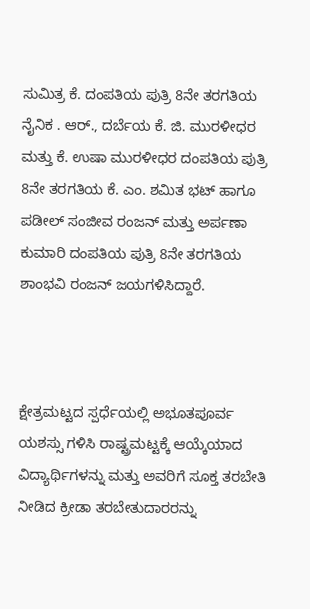ಸುಮಿತ್ರ ಕೆ. ದಂಪತಿಯ ಪುತ್ರಿ 8ನೇ ತರಗತಿಯ ನೈನಿಕ . ಆರ್., ದರ್ಬೆಯ ಕೆ. ಜಿ. ಮುರಳೀಧರ ಮತ್ತು ಕೆ. ಉಷಾ ಮುರಳೀಧರ ದಂಪತಿಯ ಪುತ್ರಿ 8ನೇ ತರಗತಿಯ ಕೆ. ಎಂ. ಶಮಿತ ಭಟ್ ಹಾಗೂ ಪಡೀಲ್ ಸಂಜೀವ ರಂಜನ್ ಮತ್ತು ಅರ್ಪಣಾ ಕುಮಾರಿ ದಂಪತಿಯ ಪುತ್ರಿ 8ನೇ ತರಗತಿಯ ಶಾಂಭವಿ ರಂಜನ್ ಜಯಗಳಿಸಿದ್ದಾರೆ.



ಕ್ಷೇತ್ರಮಟ್ಟದ ಸ್ಪರ್ಧೆಯಲ್ಲಿ ಅಭೂತಪೂರ್ವ ಯಶಸ್ಸು ಗಳಿಸಿ ರಾಷ್ಟ್ರಮಟ್ಟಕ್ಕೆ ಆಯ್ಕೆಯಾದ ವಿದ್ಯಾರ್ಥಿಗಳನ್ನು ಮತ್ತು ಅವರಿಗೆ ಸೂಕ್ತ ತರಬೇತಿ ನೀಡಿದ ಕ್ರೀಡಾ ತರಬೇತುದಾರರನ್ನು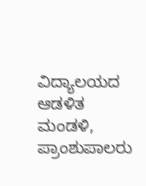ವಿದ್ಯಾಲಯದ ಆಡಳಿತ ಮಂಡಳಿ, ಪ್ರಾಂಶುಪಾಲರು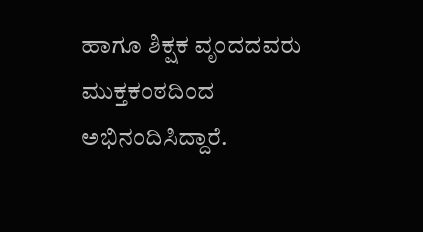ಹಾಗೂ ಶಿಕ್ಷಕ ವೃಂದದವರು ಮುಕ್ತಕಂಠದಿಂದ ಅಭಿನಂದಿಸಿದ್ದಾರೆ.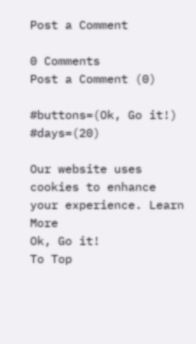Post a Comment

0 Comments
Post a Comment (0)

#buttons=(Ok, Go it!) #days=(20)

Our website uses cookies to enhance your experience. Learn More
Ok, Go it!
To Top